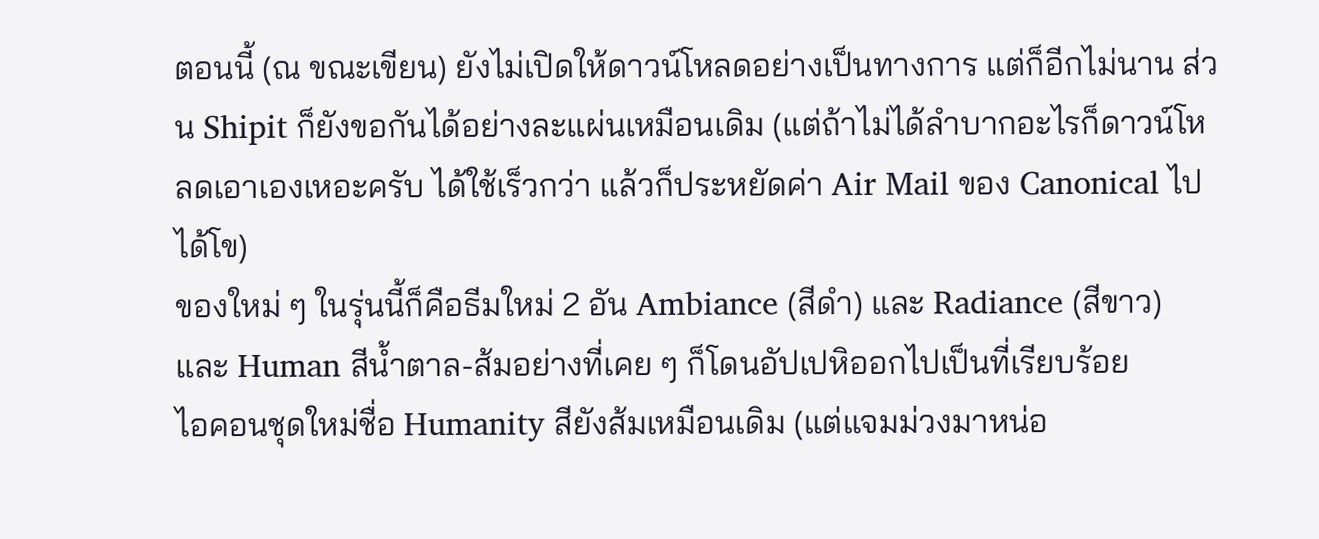ตอนนี้ (ณ ขณะเขียน) ยังไม่เปิดให้ดาวน์โหลดอย่างเป็นทางการ แต่ก็อีกไม่นาน ส่วน Shipit ก็ยังขอกันได้อย่างละแผ่นเหมือนเดิม (แต่ถ้าไม่ได้ลำบากอะไรก็ดาวน์โหลดเอาเองเหอะครับ ได้ใช้เร็วกว่า แล้วก็ประหยัดค่า Air Mail ของ Canonical ไปได้โข)
ของใหม่ ๆ ในรุ่นนี้ก็คือธีมใหม่ 2 อัน Ambiance (สีดำ) และ Radiance (สีขาว) และ Human สีน้ำตาล-ส้มอย่างที่เคย ๆ ก็โดนอัปเปหิออกไปเป็นที่เรียบร้อย
ไอคอนชุดใหม่ชื่อ Humanity สียังส้มเหมือนเดิม (แต่แจมม่วงมาหน่อ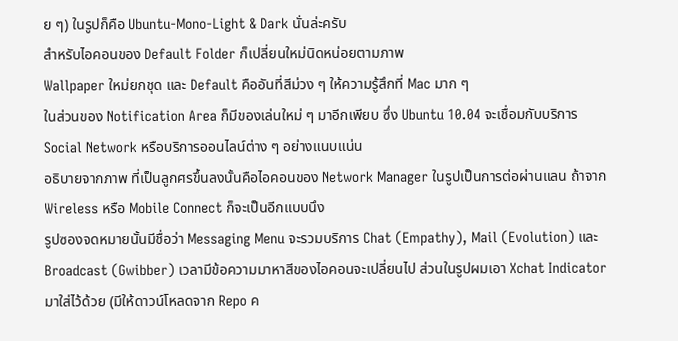ย ๆ) ในรูปก็คือ Ubuntu-Mono-Light & Dark นั่นล่ะครับ
สำหรับไอคอนของ Default Folder ก็เปลี่ยนใหม่นิดหน่อยตามภาพ
Wallpaper ใหม่ยกชุด และ Default คืออันที่สีม่วง ๆ ให้ความรู้สึกที่ Mac มาก ๆ
ในส่วนของ Notification Area ก็มีของเล่นใหม่ ๆ มาอีกเพียบ ซึ่ง Ubuntu 10.04 จะเชื่อมกับบริการ Social Network หรือบริการออนไลน์ต่าง ๆ อย่างแนบแน่น
อธิบายจากภาพ ที่เป็นลูกศรขึ้นลงนั้นคือไอคอนของ Network Manager ในรูปเป็นการต่อผ่านแลน ถ้าจาก Wireless หรือ Mobile Connect ก็จะเป็นอีกแบบนึง
รูปซองจดหมายนั้นมีชื่อว่า Messaging Menu จะรวมบริการ Chat (Empathy), Mail (Evolution) และ Broadcast (Gwibber) เวลามีข้อความมาหาสีของไอคอนจะเปลี่ยนไป ส่วนในรูปผมเอา Xchat Indicator มาใส่ไว้ด้วย (มีให้ดาวน์โหลดจาก Repo ค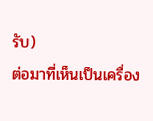รับ)
ต่อมาที่เห็นเป็นเครื่อง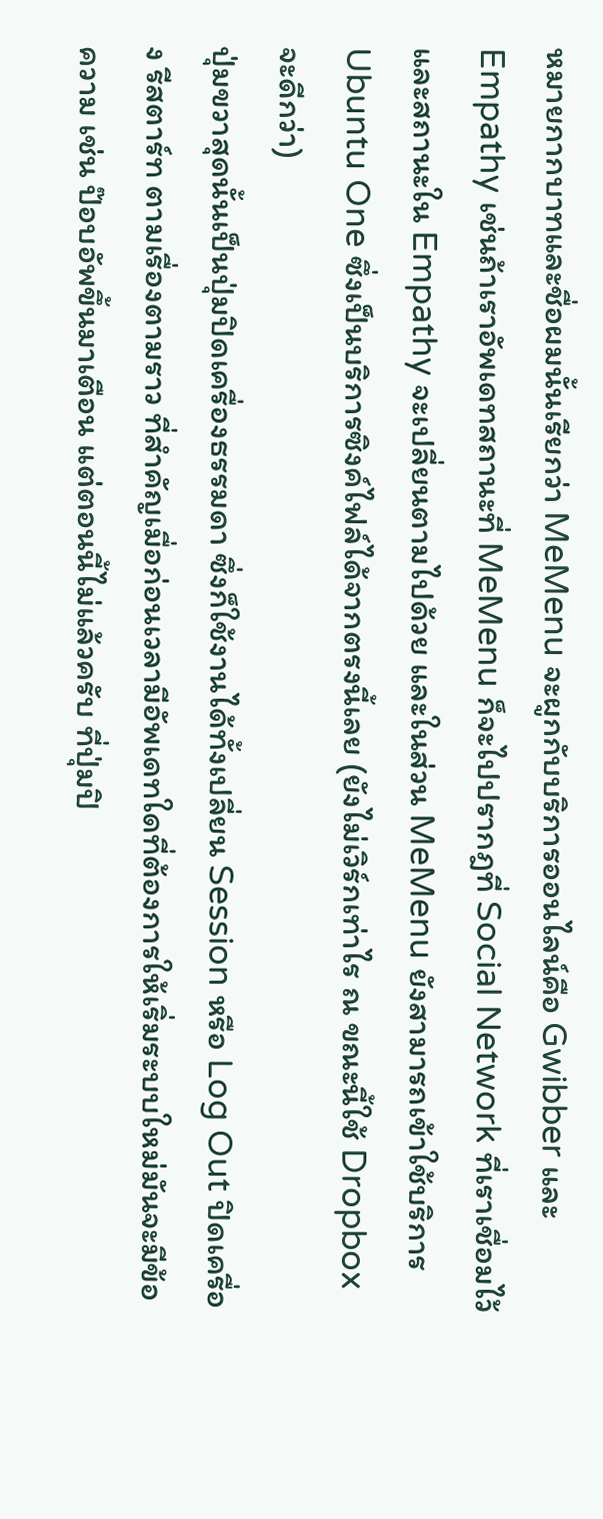หมายกากบาทและชื่อผมนั้นเรียกว่า MeMenu จะผูกกับบริการออนไลน์คือ Gwibber และ Empathy เช่นถ้าเราอัพเดทสถานะที่ MeMenu ก็จะไปปรากฎที่ Social Network ที่เราเชื่อมไว้และสถานะใน Empathy จะเปลี่ยนตามไปด้วย และในส่วน MeMenu ยังสามารถเข้าใช้บริการ Ubuntu One ซึ่งเป็นบริการซิงค์ไฟล์ได้จากตรงนี้เลย (ยังไม่เวิร์กเท่าไร ณ ขณะนี้ใช้ Dropbox จะดีกว่า)
ปุ่มขวาสุดนั้นเป็นปุ่มปิดเครื่องธรรมดา ซึ่งก็ใช้งานได้ทั้งเปลี่ยน Session หรือ Log Out ปิดเครื่อง รีสตาร์ท ตามเรื่องตามราว ที่สำคัญเมื่อก่อนเวลามีอัพเดทใดที่ต้องการให้เริ่มระบบใหม่มันจะมีข้อความ เช่น ป๊อบอัพขึ้นมาเตือน แต่ตอนนี้ไม่แล้วครับ ที่ปุ่มปิ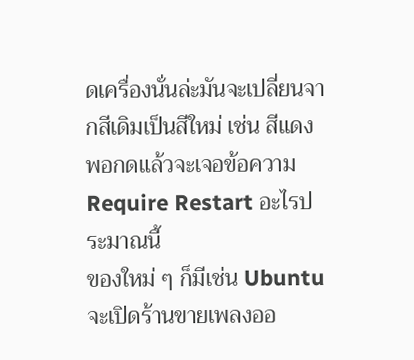ดเครื่องนั่นล่ะมันจะเปลี่ยนจากสีเดิมเป็นสีใหม่ เช่น สีแดง พอกดแล้วจะเจอข้อความ Require Restart อะไรประมาณนี้
ของใหม่ ๆ ก็มีเช่น Ubuntu จะเปิดร้านขายเพลงออ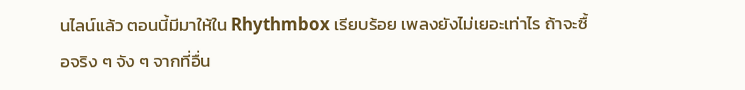นไลน์แล้ว ตอนนี้มีมาให้ใน Rhythmbox เรียบร้อย เพลงยังไม่เยอะเท่าไร ถ้าจะซื้อจริง ๆ จัง ๆ จากที่อื่น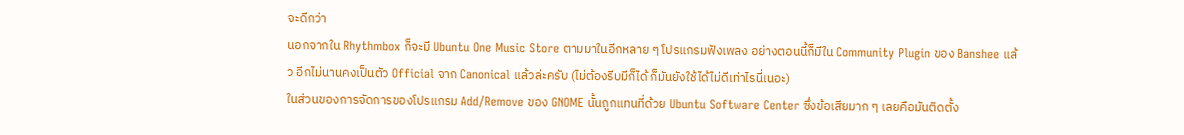จะดีกว่า
นอกจากใน Rhythmbox ก็จะมี Ubuntu One Music Store ตามมาในอีกหลาย ๆ โปรแกรมฟังเพลง อย่างตอนนี้ก็มีใน Community Plugin ของ Banshee แล้ว อีกไม่นานคงเป็นตัว Official จาก Canonical แล้วล่ะครับ (ไม่ต้องรีบมีก็ได้ ก็มันยังใช้ได้ไม่ดีเท่าไรนี่เนอะ)
ในส่วนของการจัดการของโปรแกรม Add/Remove ของ GNOME นั้นถูกแทนที่ด้วย Ubuntu Software Center ซึ่งข้อเสียมาก ๆ เลยคือมันติดตั้ง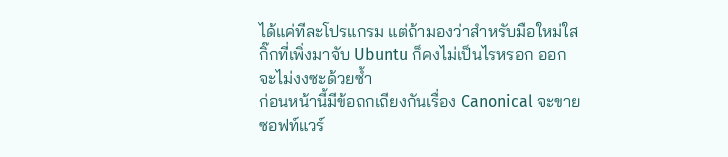ได้แค่ทีละโปรแกรม แต่ถ้ามองว่าสำหรับมือใหม่ใสกิ๊กที่เพิ่งมาจับ Ubuntu ก็คงไม่เป็นไรหรอก ออกจะไม่งงซะด้วยซ้ำ
ก่อนหน้านี้มีข้อถกเถียงกันเรื่อง Canonical จะขายซอฟท์แวร์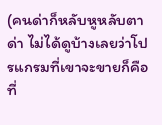(คนด่าก็หลับหูหลับตาด่า ไม่ได้ดูบ้างเลยว่าโปรแกรมที่เขาจะขายก็คือที่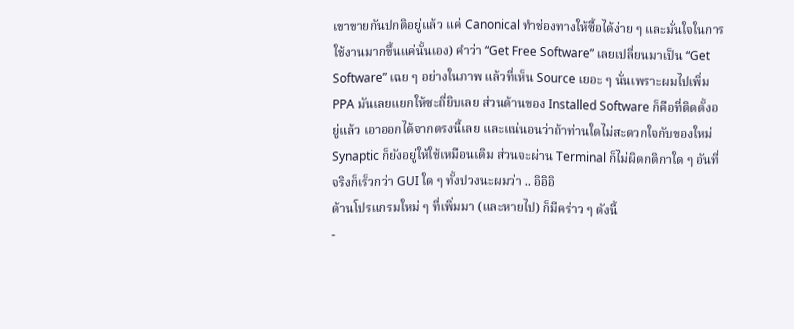เขาขายกันปกติอยู่แล้ว แค่ Canonical ทำช่องทางให้ซื้อได้ง่าย ๆ และมั่นใจในการใช้งานมากขึ้นแค่นั้นเอง) คำว่า “Get Free Software” เลยเปลี่ยนมาเป็น “Get Software” เฉย ๆ อย่างในภาพ แล้วที่เห็น Source เยอะ ๆ นั่นเพราะผมไปเพิ่ม PPA มันเลยแยกให้ซะถี่ยิบเลย ส่วนด้านของ Installed Software ก็คือที่ติดตั้งอยู่แล้ว เอาออกได้จากตรงนี้เลย และแน่นอนว่าถ้าท่านใดไม่สะดวกใจกับของใหม่ Synaptic ก็ยังอยู่ให้ใช้เหมือนเดิม ส่วนจะผ่าน Terminal ก็ไม่ผิดกติกาใด ๆ อันที่จริงก็เร็วกว่า GUI ใด ๆ ทั้งปวงนะผมว่า .. อิอิอิ
ด้านโปรแกรมใหม่ ๆ ที่เพิ่มมา (และหายไป) ก็มีคร่าว ๆ ดังนี้
-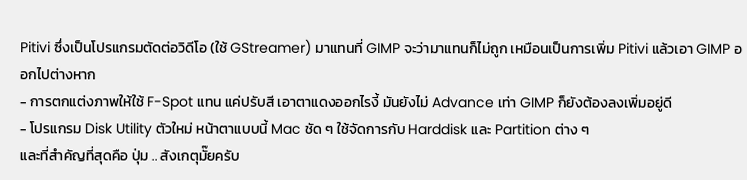Pitivi ซึ่งเป็นโปรแกรมตัดต่อวิดีโอ (ใช้ GStreamer) มาแทนที่ GIMP จะว่ามาแทนก็ไม่ถูก เหมือนเป็นการเพิ่ม Pitivi แล้วเอา GIMP ออกไปต่างหาก
- การตกแต่งภาพให้ใช้ F-Spot แทน แค่ปรับสี เอาตาแดงออกไรงี้ มันยังไม่ Advance เท่า GIMP ก็ยังต้องลงเพิ่มอยู่ดี
- โปรแกรม Disk Utility ตัวใหม่ หน้าตาแบบนี้ Mac ชัด ๆ ใช้จัดการกับ Harddisk และ Partition ต่าง ๆ
และที่สำคัญที่สุดคือ ปุ่ม .. สังเกตุมั๊ยครับ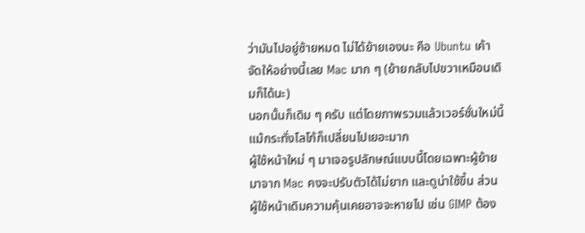ว่ามันไปอยู่ซ้ายหมด ไม่ได้ย้ายเองนะ คือ Ubuntu เค้าจัดให้อย่างนี้เลย Mac มาก ๆ (ย้ายกลับไปขวาเหมือนเดิมก็ได้นะ)
นอกนั้นก็เดิม ๆ ครับ แต่โดยภาพรวมแล้วเวอร์ชั่นใหม่นี้แม้กระทั่งโลโก้ก็เปลี่ยนไปเยอะมาก
ผู้ใช้หน้าใหม่ ๆ มาเจอรูปลักษณ์แบบนี้โดยเฉพาะผู้ย้ายมาจาก Mac คงจะปรับตัวได้ไม่ยาก และดูน่าใช้ขึ้น ส่วนผู้ใช้หน้าเดิมความคุ้นเคยอาจจะหายไป เช่น GIMP ต้อง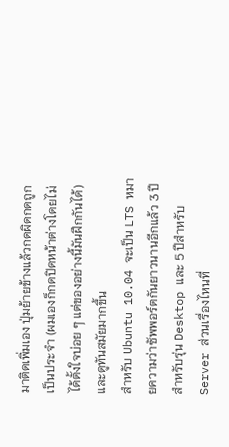มาติดเพิ่มเอง ปุ่มย้ายข้างแล้วกดผิดกดถูกเป็นประจำ (ผมเองก็กดปิดหน้าต่างโดยไม่ได้ตั้งใจบ่อย ๆ แต่ของอย่างนี้มันฝึกกันได้) และดูทันสมัยมากขึ้น
สำหรับ Ubuntu 10.04 จะเป็น LTS หมายความว่าซัพพอร์ตกันยาวนานอีกแล้ว 3 ปีสำหรับรุ่น Desktop และ 5 ปีสำหรับ Server ส่วนเรื่องไหนที่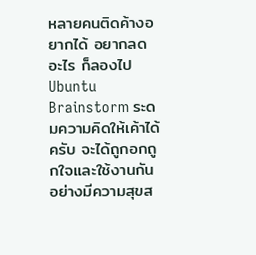หลายคนติดค้างอยากได้ อยากลดอะไร ก็ลองไป Ubuntu Brainstorm ระดมความคิดให้เค้าได้ครับ จะได้ถูกอกถูกใจและใช้งานกันอย่างมีความสุขส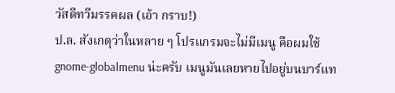วัสดีทวีมรรคผล (เอ้า กราบ!)
ป.ล. สังเกตุว่าในหลาย ๆ โปรแกรมจะไม่มีเมนู คือผมใช้ gnome-globalmenu น่ะครับ เมนูมันเลยหายไปอยู่บนบาร์แท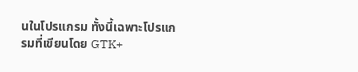นในโปรแกรม ทั้งนี้เฉพาะโปรแกรมที่เขียนโดย GTK+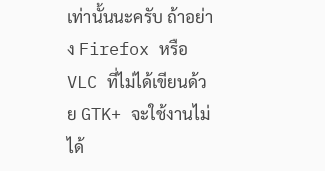เท่านั้นนะครับ ถ้าอย่าง Firefox หรือ VLC ที่ไม่ได้เขียนด้วย GTK+ จะใช้งานไม่ได้